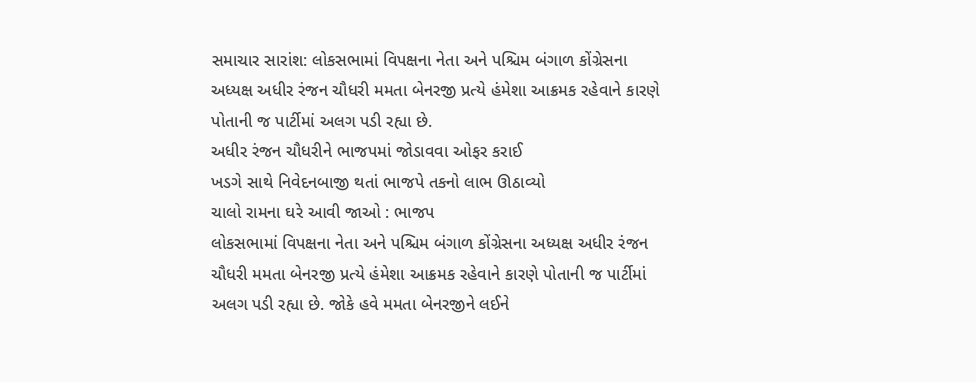સમાચાર સારાંશ: લોકસભામાં વિપક્ષના નેતા અને પશ્ચિમ બંગાળ કોંગ્રેસના અધ્યક્ષ અધીર રંજન ચૌધરી મમતા બેનરજી પ્રત્યે હંમેશા આક્રમક રહેવાને કારણે પોતાની જ પાર્ટીમાં અલગ પડી રહ્યા છે.
અધીર રંજન ચૌધરીને ભાજપમાં જોડાવવા ઓફર કરાઈ
ખડગે સાથે નિવેદનબાજી થતાં ભાજપે તકનો લાભ ઊઠાવ્યો
ચાલો રામના ઘરે આવી જાઓ : ભાજપ
લોકસભામાં વિપક્ષના નેતા અને પશ્ચિમ બંગાળ કોંગ્રેસના અધ્યક્ષ અધીર રંજન ચૌધરી મમતા બેનરજી પ્રત્યે હંમેશા આક્રમક રહેવાને કારણે પોતાની જ પાર્ટીમાં અલગ પડી રહ્યા છે. જોકે હવે મમતા બેનરજીને લઈને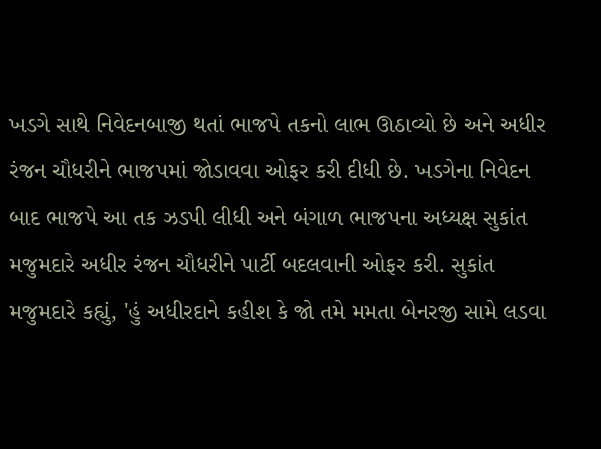ખડગે સાથે નિવેદનબાજી થતાં ભાજપે તકનો લાભ ઊઠાવ્યો છે અને અધીર રંજન ચૌધરીને ભાજપમાં જોડાવવા ઓફર કરી દીધી છે. ખડગેના નિવેદન બાદ ભાજપે આ તક ઝડપી લીધી અને બંગાળ ભાજપના અધ્યક્ષ સુકાંત મજુમદારે અધીર રંજન ચૌધરીને પાર્ટી બદલવાની ઓફર કરી. સુકાંત મજુમદારે કહ્યું, 'હું અધીરદાને કહીશ કે જો તમે મમતા બેનરજી સામે લડવા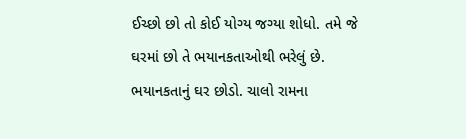ઈચ્છો છો તો કોઈ યોગ્ય જગ્યા શોધો. તમે જે ઘરમાં છો તે ભયાનકતાઓથી ભરેલું છે. ભયાનકતાનું ઘર છોડો. ચાલો રામના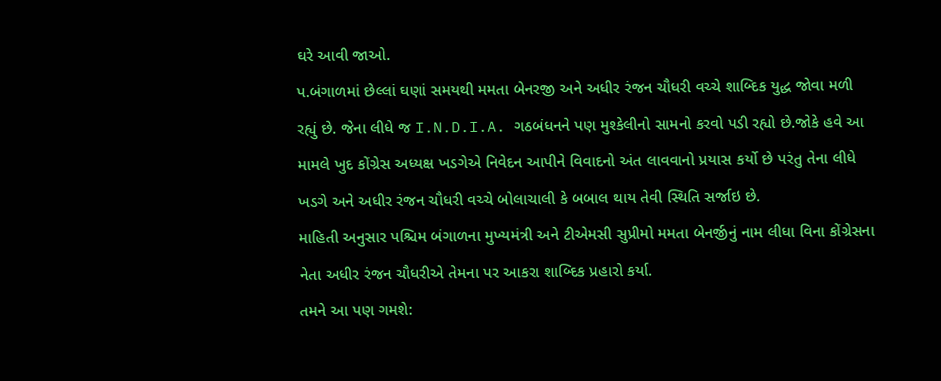ઘરે આવી જાઓ.
પ.બંગાળમાં છેલ્લાં ઘણાં સમયથી મમતા બેનરજી અને અધીર રંજન ચૌધરી વચ્ચે શાબ્દિક યુદ્ધ જોવા મળી રહ્યું છે. જેના લીધે જ I.N.D.I.A. ગઠબંધનને પણ મુશ્કેલીનો સામનો કરવો પડી રહ્યો છે.જોકે હવે આ મામલે ખુદ કોંગ્રેસ અધ્યક્ષ ખડગેએ નિવેદન આપીને વિવાદનો અંત લાવવાનો પ્રયાસ કર્યો છે પરંતુ તેના લીધે ખડગે અને અધીર રંજન ચૌધરી વચ્ચે બોલાચાલી કે બબાલ થાય તેવી સ્થિતિ સર્જાઇ છે.
માહિતી અનુસાર પશ્ચિમ બંગાળના મુખ્યમંત્રી અને ટીએમસી સુપ્રીમો મમતા બેનર્જીનું નામ લીધા વિના કોંગ્રેસના નેતા અધીર રંજન ચૌધરીએ તેમના પર આકરા શાબ્દિક પ્રહારો કર્યા.
તમને આ પણ ગમશે: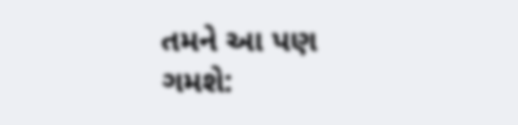તમને આ પણ ગમશે: